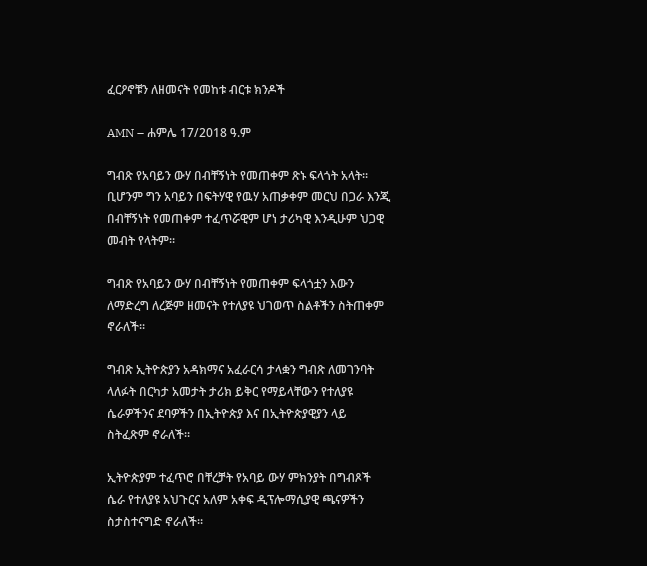ፈርዖኖቹን ለዘመናት የመከቱ ብርቱ ክንዶች

AMN – ሐምሌ 17/2018 ዓ.ም

ግብጽ የአባይን ውሃ በብቸኝነት የመጠቀም ጽኑ ፍላጎት አላት፡፡ቢሆንም ግን አባይን በፍትሃዊ የዉሃ አጠቃቀም መርህ በጋራ እንጂ በብቸኝነት የመጠቀም ተፈጥሯዊም ሆነ ታሪካዊ እንዲሁም ህጋዊ መብት የላትም፡፡

ግብጽ የአባይን ውሃ በብቸኝነት የመጠቀም ፍላጎቷን እውን ለማድረግ ለረጅም ዘመናት የተለያዩ ህገወጥ ስልቶችን ስትጠቀም ኖራለች፡፡

ግብጽ ኢትዮጵያን አዳክማና አፈራርሳ ታላቋን ግብጽ ለመገንባት ላለፉት በርካታ አመታት ታሪክ ይቅር የማይላቸውን የተለያዩ ሴራዎችንና ደባዎችን በኢትዮጵያ እና በኢትዮጵያዊያን ላይ ስትፈጽም ኖራለች፡፡

ኢትዮጵያም ተፈጥሮ በቸረቻት የአባይ ውሃ ምክንያት በግብጾች ሴራ የተለያዩ አህጉርና አለም አቀፍ ዲፕሎማሲያዊ ጫናዎችን ስታስተናግድ ኖራለች፡፡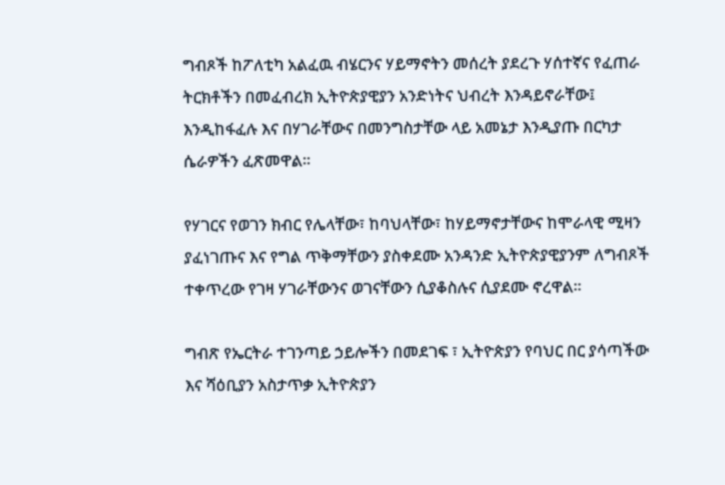ግብጾች ከፖለቲካ አልፈዉ ብሄርንና ሃይማኖትን መሰረት ያደረጉ ሃሰተኛና የፈጠራ ትርክቶችን በመፈብረክ ኢትዮጵያዊያን አንድነትና ህብረት እንዳይኖራቸው፤ እንዲከፋፈሉ እና በሃገራቸውና በመንግስታቸው ላይ አመኔታ እንዲያጡ በርካታ ሴራዎችን ፈጽመዋል፡፡

የሃገርና የወገን ክብር የሌላቸው፣ ከባህላቸው፣ ከሃይማኖታቸውና ከሞራላዊ ሚዛን ያፈነገጡና እና የግል ጥቅማቸውን ያስቀደሙ አንዳንድ ኢትዮጵያዊያንም ለግብጾች ተቀጥረው የገዛ ሃገራቸውንና ወገናቸውን ሲያቆስሉና ሲያደሙ ኖረዋል፡፡

ግብጽ የኤርትራ ተገንጣይ ኃይሎችን በመደገፍ ፣ ኢትዮጵያን የባህር በር ያሳጣችው እና ሻዕቢያን አስታጥቃ ኢትዮጵያን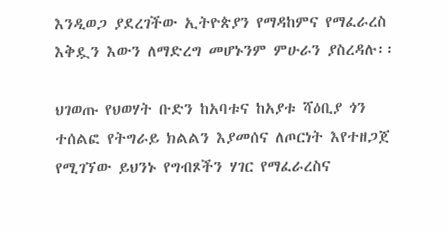እንዲወጋ ያደረገችው ኢትዮጵያን የማዳከምና የማፈራረስ እቅዷን እውን ለማድረግ መሆኑንም ምሁራን ያስረዳሉ፡፡

ህገወጡ የህወሃት ቡድን ከአባቱና ከአያቱ ሻዕቢያ ጎን ተሰልፎ የትግራይ ክልልን እያመሰና ለጦርነት እየተዘጋጀ የሚገኘው ይህንኑ የግብጾችን ሃገር የማፈራረስና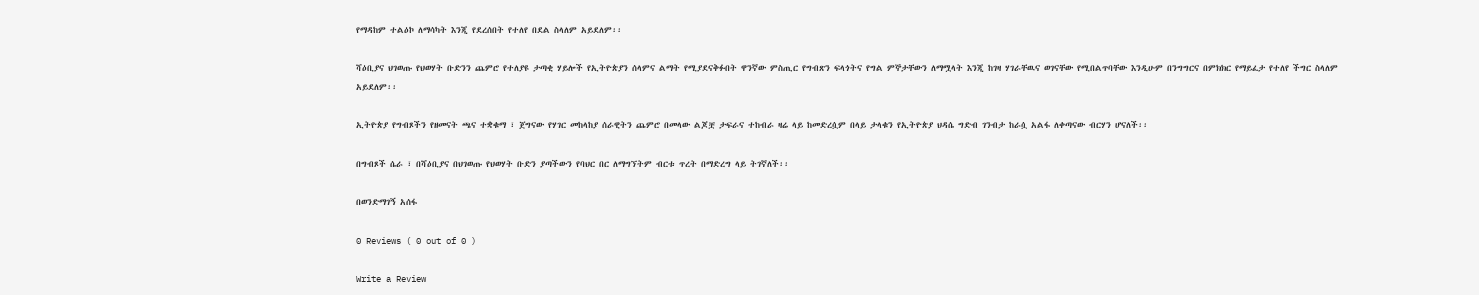የማዳከም ተልዕኮ ለማሳካት እንጂ የደረሰበት የተለየ በደል ስላለም አይደለም፡፡

ሻዕቢያና ህገወጡ የህወሃት ቡድንን ጨምሮ የተለያዩ ታጣቂ ሃይሎች የኢትዮጵያን ሰላምና ልማት የሚያደናቅፉበት ዋንኛው ምስጢር የግብጽን ፍላጎትና የግል ምኞታቸውን ለማሟላት እንጂ ከገዛ ሃገራቸዉና ወገናቸው የሚበልጥባቸው እንዲሁም በንግግርና በምክክር የማይፈታ የተለየ ችግር ስላለም አይደለም፡፡

ኢትዮጵያ የግብጾችን የዘመናት ጫና ተቋቁማ ፣ ጀግናው የሃገር መከላከያ ሰራዊትን ጨምሮ በመላው ልጆቿ ታፍራና ተከብራ ዛሬ ላይ ከመድረሷም በላይ ታላቁን የኢትዮጵያ ህዳሴ ግድብ ገንብታ ከራሷ አልፋ ለቀጣናው ብርሃን ሆናለች፡፡

በግብጾች ሴራ ፣ በሻዕቢያና በህገወጡ የህወሃት ቡድን ያጣችውን የባህር በር ለማግኘትም ብርቱ ጥረት በማድረግ ላይ ትገኛለች፡፡

በወንድማገኝ አሰፋ

0 Reviews ( 0 out of 0 )

Write a Review